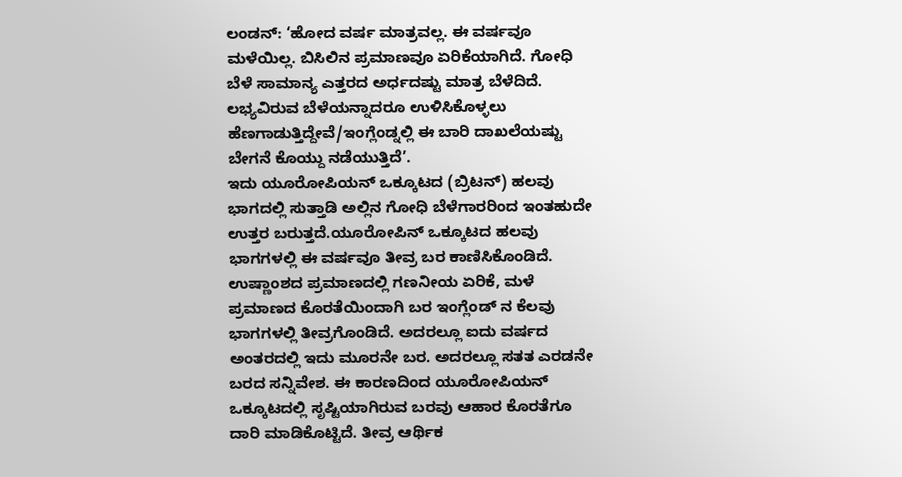ಲಂಡನ್: ‘ಹೋದ ವರ್ಷ ಮಾತ್ರವಲ್ಲ. ಈ ವರ್ಷವೂ ಮಳೆಯಿಲ್ಲ. ಬಿಸಿಲಿನ ಪ್ರಮಾಣವೂ ಏರಿಕೆಯಾಗಿದೆ. ಗೋಧಿ ಬೆಳೆ ಸಾಮಾನ್ಯ ಎತ್ತರದ ಅರ್ಧದಷ್ಟು ಮಾತ್ರ ಬೆಳೆದಿದೆ. ಲಭ್ಯವಿರುವ ಬೆಳೆಯನ್ನಾದರೂ ಉಳಿಸಿಕೊಳ್ಳಲು ಹೆಣಗಾಡುತ್ತಿದ್ದೇವೆ/ಇಂಗ್ಲೆಂಡ್ನಲ್ಲಿ ಈ ಬಾರಿ ದಾಖಲೆಯಷ್ಟು ಬೇಗನೆ ಕೊಯ್ದು ನಡೆಯುತ್ತಿದೆ’.
ಇದು ಯೂರೋಪಿಯನ್ ಒಕ್ಕೂಟದ (ಬ್ರಿಟನ್) ಹಲವು ಭಾಗದಲ್ಲಿ ಸುತ್ತಾಡಿ ಅಲ್ಲಿನ ಗೋಧಿ ಬೆಳೆಗಾರರಿಂದ ಇಂತಹುದೇ ಉತ್ತರ ಬರುತ್ತದೆ.ಯೂರೋಪಿನ್ ಒಕ್ಕೂಟದ ಹಲವು ಭಾಗಗಳಲ್ಲಿ ಈ ವರ್ಷವೂ ತೀವ್ರ ಬರ ಕಾಣಿಸಿಕೊಂಡಿದೆ. ಉಷ್ಣಾಂಶದ ಪ್ರಮಾಣದಲ್ಲಿ ಗಣನೀಯ ಏರಿಕೆ, ಮಳೆ ಪ್ರಮಾಣದ ಕೊರತೆಯಿಂದಾಗಿ ಬರ ಇಂಗ್ಲೆಂಡ್ ನ ಕೆಲವು ಭಾಗಗಳಲ್ಲಿ ತೀವ್ರಗೊಂಡಿದೆ. ಅದರಲ್ಲೂ ಐದು ವರ್ಷದ ಅಂತರದಲ್ಲಿ ಇದು ಮೂರನೇ ಬರ. ಅದರಲ್ಲೂ ಸತತ ಎರಡನೇ ಬರದ ಸನ್ನಿವೇಶ. ಈ ಕಾರಣದಿಂದ ಯೂರೋಪಿಯನ್ ಒಕ್ಕೂಟದಲ್ಲಿ ಸೃಷ್ಟಿಯಾಗಿರುವ ಬರವು ಆಹಾರ ಕೊರತೆಗೂ ದಾರಿ ಮಾಡಿಕೊಟ್ಟಿದೆ. ತೀವ್ರ ಆರ್ಥಿಕ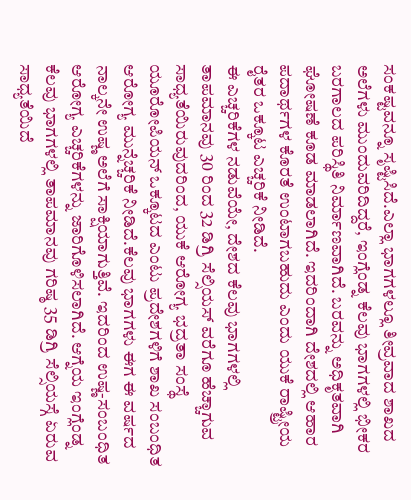ಸಂಕಷ್ಟವನ್ನೂ ಸೃಷ್ಟಿಸಿದೆ.ಎಲ್ಲಾ ಭಾಗಗಳಲ್ಲೂ ತೀವ್ರವಾದ ಶಾಖದ ಅಲೆಗಳು ಮುಂದುವರಿದಿದ್ದರೆ, ಇಂಗ್ಲೆಂಡ್ನ ಕೆಲವು ಭಾಗಗಳಲ್ಲಿ ಭೀಕರ ಬರಗಾಲದ ಪರಿಸ್ಥಿತಿ ನಿರ್ಮಾಣವಾಗಿದೆ. ಬರವನ್ನು ಅಧಿಕೃತವಾಗಿ ಘೋಷಣೆ ಕೂಡ ಮಾಡಲಾಗಿದೆ. ಇದರಿಂದಾಗಿ ದೇಶದಲ್ಲಿ ಆಹಾರ ಪದಾರ್ಥಗಳ ಕೊರತೆ ಉಂಟಾಗಬಹುದು ಎಂದು ಯುಕೆ ರಾಷ್ಟ್ರೀಯ ರೈತರ ಒಕ್ಕೂಟ ಎಚ್ಚರಿಕೆ ನೀಡಿದೆ.
ಈ ಎಚ್ಚರಿಕೆಗಳ ನಡುವೆಯೇ, ದೇಶದ ಕೆಲವು ಭಾಗಗಳಲ್ಲಿ ತಾಪಮಾನವು 30 ರಿಂದ 32 ಡಿಗ್ರಿ ಸೆಲ್ಸಿಯಸ್ ವರೆಗೂ ಹೆಚ್ಚಾಗುವ ಸಾಧ್ಯತೆಯಿರುವುದರಿಂದ, ಯುಕೆ ಆರೋಗ್ಯ ಭದ್ರತಾ ಸಂಸ್ಥೆ ಯೂರೋಪಿಯನ್ ಒಕ್ಕೂಟದ ಎಂಟು ಪ್ರದೇಶಗಳಿಗೆ ಶಾಖ ಸಂಬಂಧಿತ ಆರೋಗ್ಯ ಮುನ್ನೆಚ್ಚರಿಕೆ ನೀಡಿದೆ.ಕೆಲವು ಭಾಗಗಳು ಈಗ ಈ ವರ್ಷದ ನಾಲ್ಕನೇ ಉಷ್ಣ ಅಲೆಗೆ ಸಾಕ್ಷಿಯಾಗುತ್ತಿವೆ. ಇದರಿಂದ ಉಷ್ಣ-ಸಂಬಂಧಿತ ಆರೋಗ್ಯ ಎಚ್ಚರಿಕೆಗಳನ್ನು ಜಾರಿಗೊಳಿಸಲಾಗಿದೆ. ಆಗ್ನೆಯ ಇಂಗ್ಲೆಂಡ್ನ ಕೆಲವು ಭಾಗಗಳಲ್ಲಿ ತಾಪಮಾನವು ಗರಿಷ್ಠ 35 ಡಿಗ್ರಿ ಸೆಲ್ಸಿಯಸ್ಗೆ ಏರುವ ಸಾಧ್ಯತೆಯಿದೆ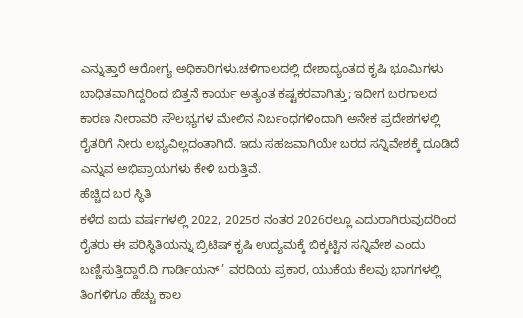ಎನ್ನುತ್ತಾರೆ ಆರೋಗ್ಯ ಅಧಿಕಾರಿಗಳು.ಚಳಿಗಾಲದಲ್ಲಿ ದೇಶಾದ್ಯಂತದ ಕೃಷಿ ಭೂಮಿಗಳು ಬಾಧಿತವಾಗಿದ್ದರಿಂದ ಬಿತ್ತನೆ ಕಾರ್ಯ ಅತ್ಯಂತ ಕಷ್ಟಕರವಾಗಿತ್ತು; ಇದೀಗ ಬರಗಾಲದ ಕಾರಣ ನೀರಾವರಿ ಸೌಲಭ್ಯಗಳ ಮೇಲಿನ ನಿರ್ಬಂಧಗಳಿಂದಾಗಿ ಅನೇಕ ಪ್ರದೇಶಗಳಲ್ಲಿ ರೈತರಿಗೆ ನೀರು ಲಭ್ಯವಿಲ್ಲದಂತಾಗಿದೆ. ಇದು ಸಹಜವಾಗಿಯೇ ಬರದ ಸನ್ನಿವೇಶಕ್ಕೆ ದೂಡಿದೆ ಎನ್ನುವ ಅಭಿಪ್ರಾಯಗಳು ಕೇಳಿ ಬರುತ್ತಿವೆ.
ಹೆಚ್ಚಿದ ಬರ ಸ್ಥಿತಿ
ಕಳೆದ ಐದು ವರ್ಷಗಳಲ್ಲಿ 2022, 2025ರ ನಂತರ 2026ರಲ್ಲೂ ಎದುರಾಗಿರುವುದರಿಂದ ರೈತರು ಈ ಪರಿಸ್ಥಿತಿಯನ್ನು ಬ್ರಿಟಿಷ್ ಕೃಷಿ ಉದ್ಯಮಕ್ಕೆ ಬಿಕ್ಕಟ್ಟಿನ ಸನ್ನಿವೇಶ ಎಂದು ಬಣ್ಣಿಸುತ್ತಿದ್ದಾರೆ.ದಿ ಗಾರ್ಡಿಯನ್’ ವರದಿಯ ಪ್ರಕಾರ, ಯುಕೆಯ ಕೆಲವು ಭಾಗಗಳಲ್ಲಿ ತಿಂಗಳಿಗೂ ಹೆಚ್ಚು ಕಾಲ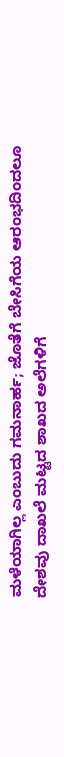ಮಳೆಯಾಗಿಲ್ಲ ಎಂಬುದು ಗಮನಾರ್ಹ; ಜೊತೆಗೆ ಬೇಸಿಗೆಯ ಆರಂಭದಿಂದಲೂ ದೇಶವು ದಾಖಲೆ ಮಟ್ಟದ ಶಾಖದ ಅಲೆಗಳಿಗೆ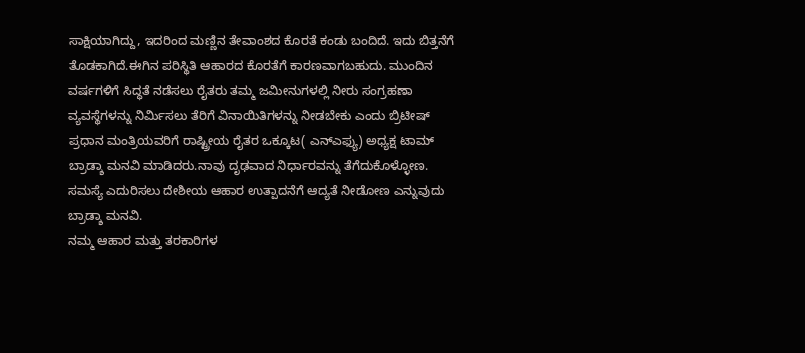ಸಾಕ್ಷಿಯಾಗಿದ್ದು, ಇದರಿಂದ ಮಣ್ಣಿನ ತೇವಾಂಶದ ಕೊರತೆ ಕಂಡು ಬಂದಿದೆ. ಇದು ಬಿತ್ತನೆಗೆ ತೊಡಕಾಗಿದೆ.ಈಗಿನ ಪರಿಸ್ಥಿತಿ ಆಹಾರದ ಕೊರತೆಗೆ ಕಾರಣವಾಗಬಹುದು. ಮುಂದಿನ ವರ್ಷಗಳಿಗೆ ಸಿದ್ಧತೆ ನಡೆಸಲು ರೈತರು ತಮ್ಮ ಜಮೀನುಗಳಲ್ಲಿ ನೀರು ಸಂಗ್ರಹಣಾ ವ್ಯವಸ್ಥೆಗಳನ್ನು ನಿರ್ಮಿಸಲು ತೆರಿಗೆ ವಿನಾಯಿತಿಗಳನ್ನು ನೀಡಬೇಕು ಎಂದು ಬ್ರಿಟೀಷ್ ಪ್ರಧಾನ ಮಂತ್ರಿಯವರಿಗೆ ರಾಷ್ಟ್ರೀಯ ರೈತರ ಒಕ್ಕೂಟ( ಎನ್ಎಫ್ಯು) ಅಧ್ಯಕ್ಷ ಟಾಮ್ ಬ್ರಾಡ್ಶಾ ಮನವಿ ಮಾಡಿದರು.ನಾವು ದೃಢವಾದ ನಿರ್ಧಾರವನ್ನು ತೆಗೆದುಕೊಳ್ಳೋಣ. ಸಮಸ್ಯೆ ಎದುರಿಸಲು ದೇಶೀಯ ಆಹಾರ ಉತ್ಪಾದನೆಗೆ ಆದ್ಯತೆ ನೀಡೋಣ ಎನ್ನುವುದು ಬ್ರಾಡ್ಶಾ ಮನವಿ.
ನಮ್ಮ ಆಹಾರ ಮತ್ತು ತರಕಾರಿಗಳ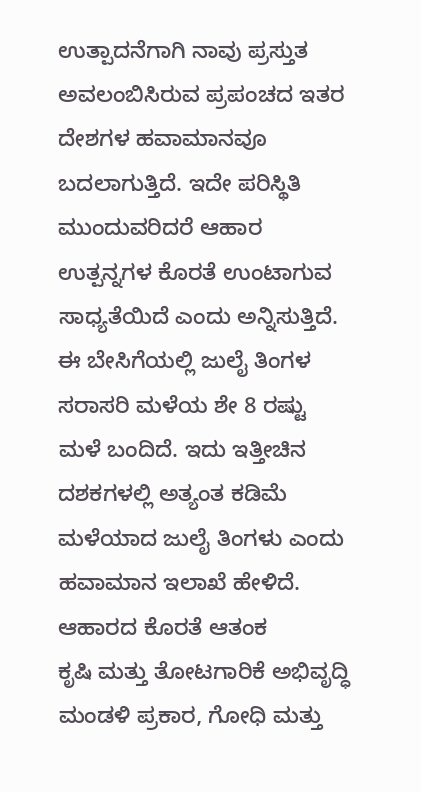ಉತ್ಪಾದನೆಗಾಗಿ ನಾವು ಪ್ರಸ್ತುತ ಅವಲಂಬಿಸಿರುವ ಪ್ರಪಂಚದ ಇತರ ದೇಶಗಳ ಹವಾಮಾನವೂ ಬದಲಾಗುತ್ತಿದೆ. ಇದೇ ಪರಿಸ್ಥಿತಿ ಮುಂದುವರಿದರೆ ಆಹಾರ ಉತ್ಪನ್ನಗಳ ಕೊರತೆ ಉಂಟಾಗುವ ಸಾಧ್ಯತೆಯಿದೆ ಎಂದು ಅನ್ನಿಸುತ್ತಿದೆ. ಈ ಬೇಸಿಗೆಯಲ್ಲಿ ಜುಲೈ ತಿಂಗಳ ಸರಾಸರಿ ಮಳೆಯ ಶೇ 8 ರಷ್ಟು ಮಳೆ ಬಂದಿದೆ. ಇದು ಇತ್ತೀಚಿನ ದಶಕಗಳಲ್ಲಿ ಅತ್ಯಂತ ಕಡಿಮೆ ಮಳೆಯಾದ ಜುಲೈ ತಿಂಗಳು ಎಂದು ಹವಾಮಾನ ಇಲಾಖೆ ಹೇಳಿದೆ.
ಆಹಾರದ ಕೊರತೆ ಆತಂಕ
ಕೃಷಿ ಮತ್ತು ತೋಟಗಾರಿಕೆ ಅಭಿವೃದ್ಧಿ ಮಂಡಳಿ ಪ್ರಕಾರ, ಗೋಧಿ ಮತ್ತು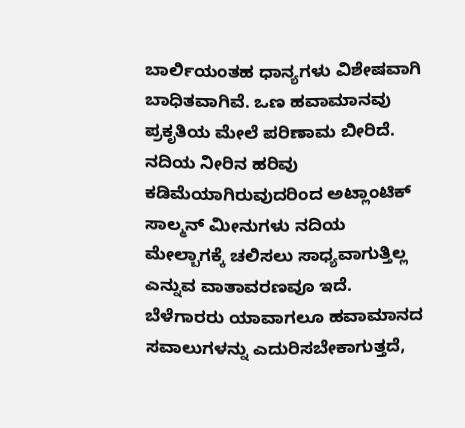ಬಾರ್ಲಿಯಂತಹ ಧಾನ್ಯಗಳು ವಿಶೇಷವಾಗಿ ಬಾಧಿತವಾಗಿವೆ. ಒಣ ಹವಾಮಾನವು ಪ್ರಕೃತಿಯ ಮೇಲೆ ಪರಿಣಾಮ ಬೀರಿದೆ. ನದಿಯ ನೀರಿನ ಹರಿವು ಕಡಿಮೆಯಾಗಿರುವುದರಿಂದ ಅಟ್ಲಾಂಟಿಕ್ ಸಾಲ್ಮನ್ ಮೀನುಗಳು ನದಿಯ ಮೇಲ್ಬಾಗಕ್ಕೆ ಚಲಿಸಲು ಸಾಧ್ಯವಾಗುತ್ತಿಲ್ಲ ಎನ್ನುವ ವಾತಾವರಣವೂ ಇದೆ.
ಬೆಳೆಗಾರರು ಯಾವಾಗಲೂ ಹವಾಮಾನದ ಸವಾಲುಗಳನ್ನು ಎದುರಿಸಬೇಕಾಗುತ್ತದೆ,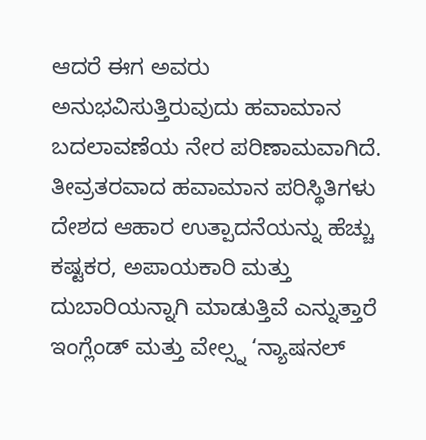ಆದರೆ ಈಗ ಅವರು ಅನುಭವಿಸುತ್ತಿರುವುದು ಹವಾಮಾನ ಬದಲಾವಣೆಯ ನೇರ ಪರಿಣಾಮವಾಗಿದೆ. ತೀವ್ರತರವಾದ ಹವಾಮಾನ ಪರಿಸ್ಥಿತಿಗಳು ದೇಶದ ಆಹಾರ ಉತ್ಪಾದನೆಯನ್ನು ಹೆಚ್ಚು ಕಷ್ಟಕರ, ಅಪಾಯಕಾರಿ ಮತ್ತು ದುಬಾರಿಯನ್ನಾಗಿ ಮಾಡುತ್ತಿವೆ ಎನ್ನುತ್ತಾರೆ ಇಂಗ್ಲೆಂಡ್ ಮತ್ತು ವೇಲ್ಸ್ನ ‘ನ್ಯಾಷನಲ್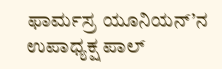ಫಾರ್ಮಸ್ರ ಯೂನಿಯನ್’ನ ಉಪಾಧ್ಯಕ್ಷ ಪಾಲ್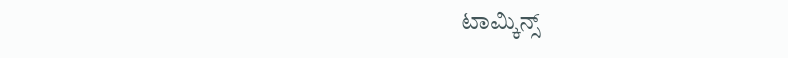ಟಾಮ್ಕಿನ್ಸ್